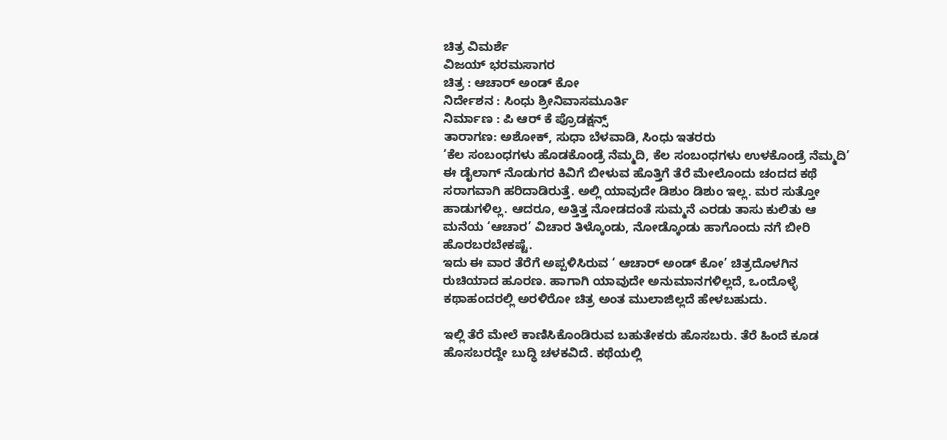ಚಿತ್ರ ವಿಮರ್ಶೆ
ವಿಜಯ್ ಭರಮಸಾಗರ
ಚಿತ್ರ : ಆಚಾರ್ ಅಂಡ್ ಕೋ
ನಿರ್ದೇಶನ : ಸಿಂಧು ಶ್ರೀನಿವಾಸಮೂರ್ತಿ
ನಿರ್ಮಾಣ : ಪಿ ಆರ್ ಕೆ ಪ್ರೊಡಕ್ಷನ್ಸ್
ತಾರಾಗಣ: ಅಶೋಕ್, ಸುಧಾ ಬೆಳವಾಡಿ, ಸಿಂಧು ಇತರರು
‘ಕೆಲ ಸಂಬಂಧಗಳು ಹೊಡಕೊಂಡ್ರೆ ನೆಮ್ಮದಿ, ಕೆಲ ಸಂಬಂಧಗಳು ಉಳಕೊಂಡ್ರೆ ನೆಮ್ಮದಿ’ ಈ ಡೈಲಾಗ್ ನೊಡುಗರ ಕಿವಿಗೆ ಬೀಳುವ ಹೊತ್ತಿಗೆ ತೆರೆ ಮೇಲೊಂದು ಚಂದದ ಕಥೆ ಸರಾಗವಾಗಿ ಹರಿದಾಡಿರುತ್ತೆ. ಅಲ್ಲಿ ಯಾವುದೇ ಡಿಶುಂ ಡಿಶುಂ ಇಲ್ಲ. ಮರ ಸುತ್ತೋ ಹಾಡುಗಳಿಲ್ಲ. ಆದರೂ, ಅತ್ತಿತ್ತ ನೋಡದಂತೆ ಸುಮ್ಮನೆ ಎರಡು ತಾಸು ಕುಲಿತು ಆ ಮನೆಯ ‘ಆಚಾರ’ ವಿಚಾರ ತಿಳ್ಕೊಂಡು, ನೋಡ್ಕೊಂಡು ಹಾಗೊಂದು ನಗೆ ಬೀರಿ ಹೊರಬರಬೇಕಷ್ಟೆ.
ಇದು ಈ ವಾರ ತೆರೆಗೆ ಅಪ್ಪಳಿಸಿರುವ ‘ ಆಚಾರ್ ಅಂಡ್ ಕೋ’ ಚಿತ್ರದೊಳಗಿನ ರುಚಿಯಾದ ಹೂರಣ. ಹಾಗಾಗಿ ಯಾವುದೇ ಅನುಮಾನಗಳಿಲ್ಲದೆ, ಒಂದೊಳ್ಳೆ ಕಥಾಹಂದರಲ್ಲಿ ಅರಳಿರೋ ಚಿತ್ರ ಅಂತ ಮುಲಾಜಿಲ್ಲದೆ ಹೇಳಬಹುದು.

ಇಲ್ಲಿ ತೆರೆ ಮೇಲೆ ಕಾಣಿಸಿಕೊಂಡಿರುವ ಬಹುತೇಕರು ಹೊಸಬರು. ತೆರೆ ಹಿಂದೆ ಕೂಡ ಹೊಸಬರದ್ದೇ ಬುದ್ಧಿ ಚಳಕವಿದೆ. ಕಥೆಯಲ್ಲಿ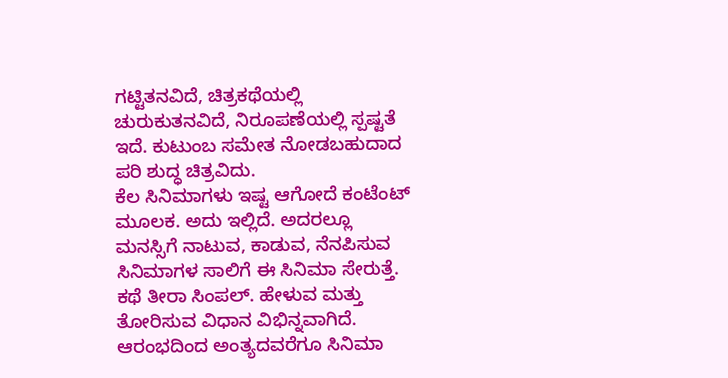ಗಟ್ಟಿತನವಿದೆ, ಚಿತ್ರಕಥೆಯಲ್ಲಿ ಚುರುಕುತನವಿದೆ, ನಿರೂಪಣೆಯಲ್ಲಿ ಸ್ಪಷ್ಟತೆ ಇದೆ. ಕುಟುಂಬ ಸಮೇತ ನೋಡಬಹುದಾದ ಪರಿ ಶುದ್ಧ ಚಿತ್ರವಿದು.
ಕೆಲ ಸಿನಿಮಾಗಳು ಇಷ್ಟ ಆಗೋದೆ ಕಂಟೆಂಟ್ ಮೂಲಕ. ಅದು ಇಲ್ಲಿದೆ. ಅದರಲ್ಲೂ ಮನಸ್ಸಿಗೆ ನಾಟುವ, ಕಾಡುವ, ನೆನಪಿಸುವ ಸಿನಿಮಾಗಳ ಸಾಲಿಗೆ ಈ ಸಿನಿಮಾ ಸೇರುತ್ತೆ. ಕಥೆ ತೀರಾ ಸಿಂಪಲ್. ಹೇಳುವ ಮತ್ತು ತೋರಿಸುವ ವಿಧಾನ ವಿಭಿನ್ನವಾಗಿದೆ. ಆರಂಭದಿಂದ ಅಂತ್ಯದವರೆಗೂ ಸಿನಿಮಾ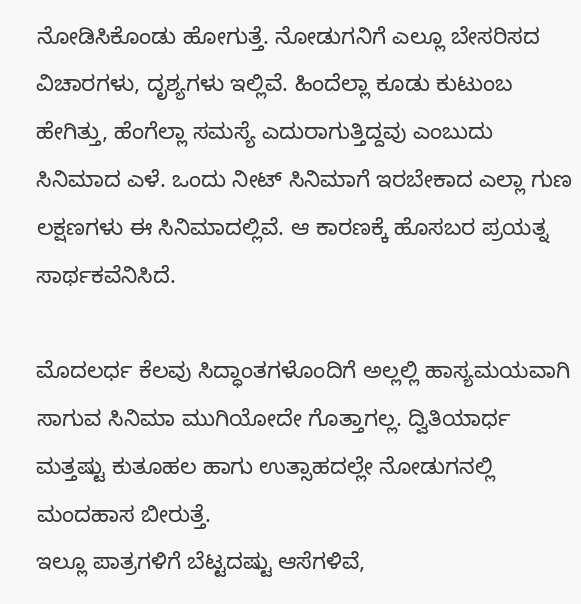ನೋಡಿಸಿಕೊಂಡು ಹೋಗುತ್ತೆ. ನೋಡುಗನಿಗೆ ಎಲ್ಲೂ ಬೇಸರಿಸದ ವಿಚಾರಗಳು, ದೃಶ್ಯಗಳು ಇಲ್ಲಿವೆ. ಹಿಂದೆಲ್ಲಾ ಕೂಡು ಕುಟುಂಬ ಹೇಗಿತ್ತು, ಹೆಂಗೆಲ್ಲಾ ಸಮಸ್ಯೆ ಎದುರಾಗುತ್ತಿದ್ದವು ಎಂಬುದು ಸಿನಿಮಾದ ಎಳೆ. ಒಂದು ನೀಟ್ ಸಿನಿಮಾಗೆ ಇರಬೇಕಾದ ಎಲ್ಲಾ ಗುಣ ಲಕ್ಷಣಗಳು ಈ ಸಿನಿಮಾದಲ್ಲಿವೆ. ಆ ಕಾರಣಕ್ಕೆ ಹೊಸಬರ ಪ್ರಯತ್ನ ಸಾರ್ಥಕವೆನಿಸಿದೆ.

ಮೊದಲರ್ಧ ಕೆಲವು ಸಿದ್ಧಾಂತಗಳೊಂದಿಗೆ ಅಲ್ಲಲ್ಲಿ ಹಾಸ್ಯಮಯವಾಗಿ ಸಾಗುವ ಸಿನಿಮಾ ಮುಗಿಯೋದೇ ಗೊತ್ತಾಗಲ್ಲ. ದ್ವಿತಿಯಾರ್ಧ ಮತ್ತಷ್ಟು ಕುತೂಹಲ ಹಾಗು ಉತ್ಸಾಹದಲ್ಲೇ ನೋಡುಗನಲ್ಲಿ ಮಂದಹಾಸ ಬೀರುತ್ತೆ.
ಇಲ್ಲೂ ಪಾತ್ರಗಳಿಗೆ ಬೆಟ್ಟದಷ್ಟು ಆಸೆಗಳಿವೆ,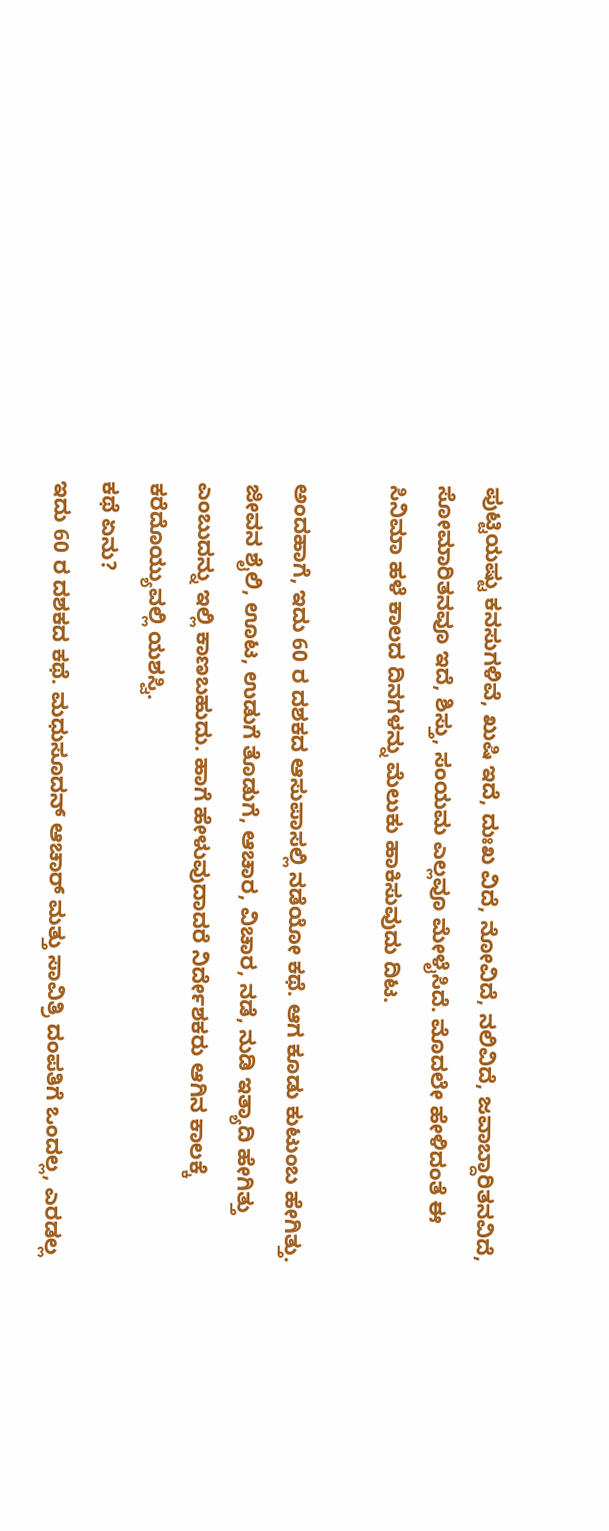ಪುಟ್ಟಿಯಷ್ಟು ಕನಸುಗಳಿವೆ, ಖುಷಿ ಇದೆ, ದುಃಖ ವಿದೆ, ನೋವಿದೆ, ನಲಿವಿದೆ, ಜವಾಬ್ದಾರಿತನವಿದೆ, ಸೋಮಾರಿತನವೂ ಇದೆ, ಶಿಸ್ತು, ಸಂಯಮ ಎಲ್ಲವೂ ಮೇಳೈಸಿದೆ. ಮೊದಲೇ ಹೇಳಿದಂತೆ ಈ ಸಿನಿಮಾ ಹಳೆ ಕಾಲದ ದಿನಗಳನ್ನು ಮೆಲುಕು ಹಾಕಿಸುವುದು ದಿಟ.

ಅಂದಹಾಗೆ, ಇದು 60 ರ ದಶಕದ ಆಸುಪಾಸಲ್ಲಿ ನಡೆಯೋ ಕಥೆ. ಆಗ ಕೂಡು ಕುಟುಂಬ ಹೇಗಿತ್ತು. ಜೀವನ ಶೈಲಿ, ಊಟ, ಉಡುಗೆ ತೊಡುಗೆ, ಆಚಾರ, ವಿಚಾರ, ನಡೆ, ನುಡಿ ಇತ್ಯಾದಿ ಹೇಗಿತ್ತು ಎಂಬುದನ್ನು ಇಲ್ಲಿ ಕಾಣಬಹುದು. ಹಾಗೆ ಹೇಳುವುದಾದರೆ ನಿರ್ದೇಶಕರು ಆಗಿನ ಕಾಲಕ್ಕೆ ಕರೆದೊಯ್ಯುವಲ್ಲಿ ಯಶಸ್ವಿ.
ಕಥೆ ಏನು?
ಇದು 60 ರ ದಶಕದ ಕಥೆ. ಮಧುಸೂದನ್ ಆಚಾರ್ ಮತ್ತು ಸಾವಿತ್ರಿ ದಂಪತಿಗೆ ಒಂದಲ್ಲ, ಎರಡಲ್ಲ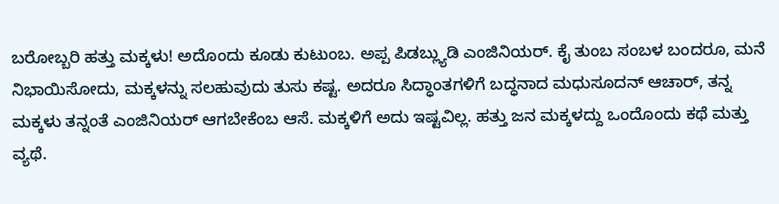ಬರೋಬ್ಬರಿ ಹತ್ತು ಮಕ್ಕಳು! ಅದೊಂದು ಕೂಡು ಕುಟುಂಬ. ಅಪ್ಪ ಪಿಡಬ್ಲ್ಯುಡಿ ಎಂಜಿನಿಯರ್. ಕೈ ತುಂಬ ಸಂಬಳ ಬಂದರೂ, ಮನೆ ನಿಭಾಯಿಸೋದು, ಮಕ್ಕಳನ್ನು ಸಲಹುವುದು ತುಸು ಕಷ್ಟ. ಅದರೂ ಸಿದ್ಧಾಂತಗಳಿಗೆ ಬದ್ಧನಾದ ಮಧುಸೂದನ್ ಆಚಾರ್, ತನ್ನ ಮಕ್ಕಳು ತನ್ನಂತೆ ಎಂಜಿನಿಯರ್ ಆಗಬೇಕೆಂಬ ಆಸೆ. ಮಕ್ಕಳಿಗೆ ಅದು ಇಷ್ಟವಿಲ್ಲ. ಹತ್ತು ಜನ ಮಕ್ಕಳದ್ದು ಒಂದೊಂದು ಕಥೆ ಮತ್ತು ವ್ಯಥೆ.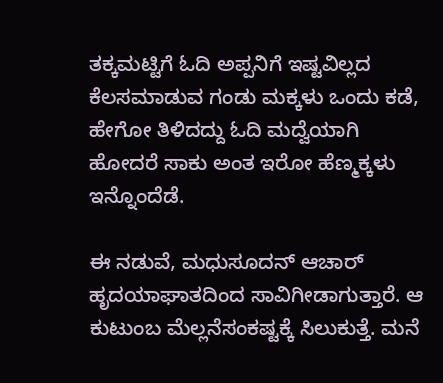ತಕ್ಕಮಟ್ಟಿಗೆ ಓದಿ ಅಪ್ಪನಿಗೆ ಇಷ್ಟವಿಲ್ಲದ ಕೆಲಸಮಾಡುವ ಗಂಡು ಮಕ್ಕಳು ಒಂದು ಕಡೆ, ಹೇಗೋ ತಿಳಿದದ್ದು ಓದಿ ಮದ್ವೆಯಾಗಿ ಹೋದರೆ ಸಾಕು ಅಂತ ಇರೋ ಹೆಣ್ಮಕ್ಕಳು ಇನ್ನೊಂದೆಡೆ.

ಈ ನಡುವೆ, ಮಧುಸೂದನ್ ಆಚಾರ್ ಹೃದಯಾಘಾತದಿಂದ ಸಾವಿಗೀಡಾಗುತ್ತಾರೆ. ಆ ಕುಟುಂಬ ಮೆಲ್ಲನೆಸಂಕಷ್ಟಕ್ಕೆ ಸಿಲುಕುತ್ತೆ. ಮನೆ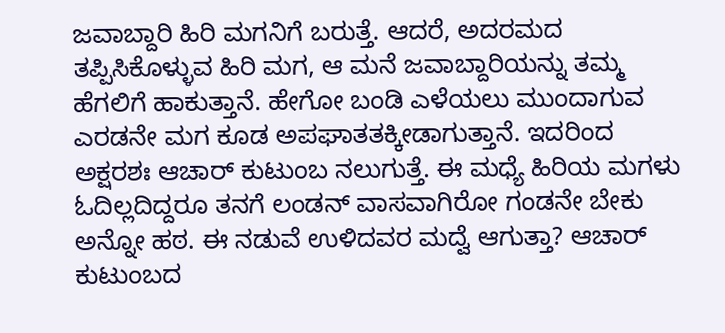ಜವಾಬ್ದಾರಿ ಹಿರಿ ಮಗನಿಗೆ ಬರುತ್ತೆ. ಆದರೆ, ಅದರಮದ ತಪ್ಪಿಸಿಕೊಳ್ಳುವ ಹಿರಿ ಮಗ, ಆ ಮನೆ ಜವಾಬ್ದಾರಿಯನ್ನು ತಮ್ಮ ಹೆಗಲಿಗೆ ಹಾಕುತ್ತಾನೆ. ಹೇಗೋ ಬಂಡಿ ಎಳೆಯಲು ಮುಂದಾಗುವ ಎರಡನೇ ಮಗ ಕೂಡ ಅಪಘಾತತಕ್ಕೀಡಾಗುತ್ತಾನೆ. ಇದರಿಂದ ಅಕ್ಷರಶಃ ಆಚಾರ್ ಕುಟುಂಬ ನಲುಗುತ್ತೆ. ಈ ಮಧ್ಯೆ ಹಿರಿಯ ಮಗಳು ಓದಿಲ್ಲದಿದ್ದರೂ ತನಗೆ ಲಂಡನ್ ವಾಸವಾಗಿರೋ ಗಂಡನೇ ಬೇಕು ಅನ್ನೋ ಹಠ. ಈ ನಡುವೆ ಉಳಿದವರ ಮದ್ವೆ ಆಗುತ್ತಾ? ಆಚಾರ್ ಕುಟುಂಬದ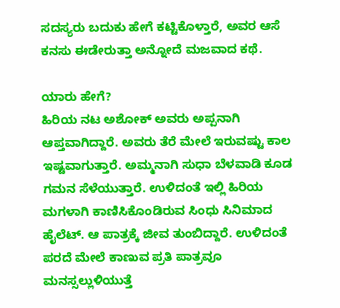ಸದಸ್ಯರು ಬದುಕು ಹೇಗೆ ಕಟ್ಟಿಕೊಳ್ತಾರೆ, ಅವರ ಆಸೆ ಕನಸು ಈಡೇರುತ್ತಾ ಅನ್ನೋದೆ ಮಜವಾದ ಕಥೆ.

ಯಾರು ಹೇಗೆ?
ಹಿರಿಯ ನಟ ಅಶೋಕ್ ಅವರು ಅಪ್ಪನಾಗಿ ಆಪ್ತವಾಗಿದ್ದಾರೆ. ಅವರು ತೆರೆ ಮೇಲೆ ಇರುವಷ್ಟು ಕಾಲ ಇಷ್ಟವಾಗುತ್ತಾರೆ. ಅಮ್ಮನಾಗಿ ಸುಧಾ ಬೆಳವಾಡಿ ಕೂಡ ಗಮನ ಸೆಳೆಯುತ್ತಾರೆ. ಉಳಿದಂತೆ ಇಲ್ಲಿ ಹಿರಿಯ ಮಗಳಾಗಿ ಕಾಣಿಸಿಕೊಂಡಿರುವ ಸಿಂಧು ಸಿನಿಮಾದ ಹೈಲೆಟ್. ಆ ಪಾತ್ರಕ್ಕೆ ಜೀವ ತುಂಬಿದ್ದಾರೆ. ಉಳಿದಂತೆ ಪರದೆ ಮೇಲೆ ಕಾಣುವ ಪ್ರತಿ ಪಾತ್ರವೂ ಮನಸ್ಸಲ್ಲುಳಿಯುತ್ತೆ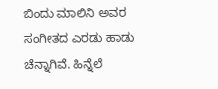ಬಿಂದು ಮಾಲಿನಿ ಅವರ ಸಂಗೀತದ ಎರಡು ಹಾಡು ಚೆನ್ನಾಗಿವೆ. ಹಿನ್ನೆಲೆ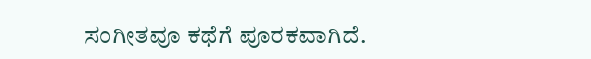ಸಂಗೀತವೂ ಕಥೆಗೆ ಪೂರಕವಾಗಿದೆ.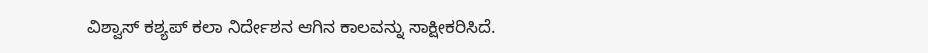ವಿಶ್ವಾಸ್ ಕಶ್ಯಪ್ ಕಲಾ ನಿರ್ದೇಶನ ಆಗಿನ ಕಾಲವನ್ನು ಸಾಕ್ಷೀಕರಿಸಿದೆ.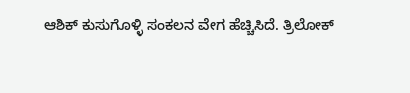ಆಶಿಕ್ ಕುಸುಗೊಳ್ಳಿ ಸಂಕಲನ ವೇಗ ಹೆಚ್ಚಿಸಿದೆ. ತ್ರಿಲೋಕ್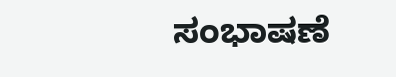ಸಂಭಾಷಣೆ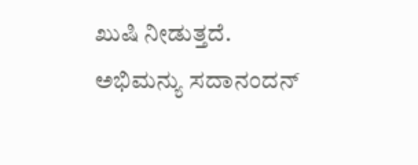ಖುಷಿ ನೀಡುತ್ತದೆ. ಅಭಿಮನ್ಯು ಸದಾನಂದನ್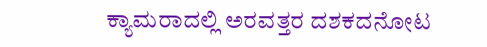ಕ್ಯಾಮರಾದಲ್ಲಿ ಅರವತ್ತರ ದಶಕದನೋಟ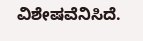ವಿಶೇಷವೆನಿಸಿದೆ.